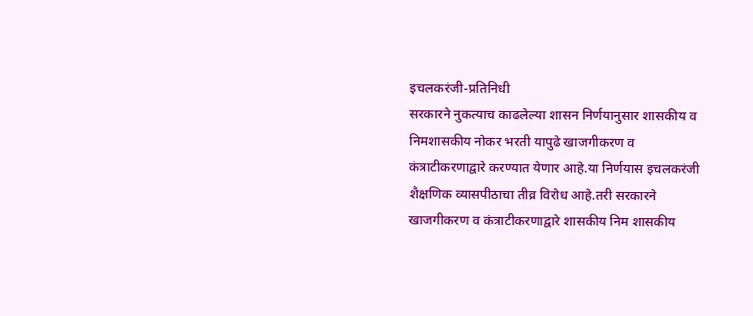इचलकरंजी-प्रतिनिधी
सरकारने नुकत्याच काढलेल्या शासन निर्णयानुसार शासकीय व निमशासकीय नोकर भरती यापुढे खाजगीकरण व कंत्राटीकरणाद्वारे करण्यात येणार आहे.या निर्णयास इचलकरंजी शैक्षणिक व्यासपीठाचा तीव्र विरोध आहे.तरी सरकारने खाजगीकरण व कंत्राटीकरणाद्वारे शासकीय निम शासकीय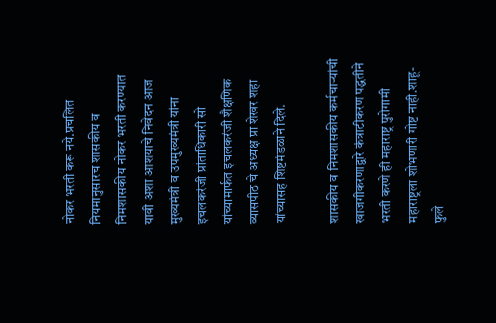नोकर भरती करू नये.प्रचलित नियमानुसारच शासकीय व निमशासकीय नोकर भरती करण्यात यावी अशा आशयाचे निवेदन आज मुख्यमंत्री व उपमुख्यमंत्री यांना इचलकरंजी प्रांताधिकारी सो यांच्यामार्फत इचलकरंजी शैक्षणिक व्यासपीठ चे अध्यक्ष प्रा शेखर शहा यांच्यासह शिष्टमंडळाने दिले.

शासकीय व निमशासकीय कर्मचाऱ्यांची खाजगीकरणाद्वारे कंत्राटीकरण पद्धतीने भरती करणे ही महाराष्ट्र पुरोगामी महाराष्ट्रला शोभणारी गोष्ट नाही.शाहू- फुले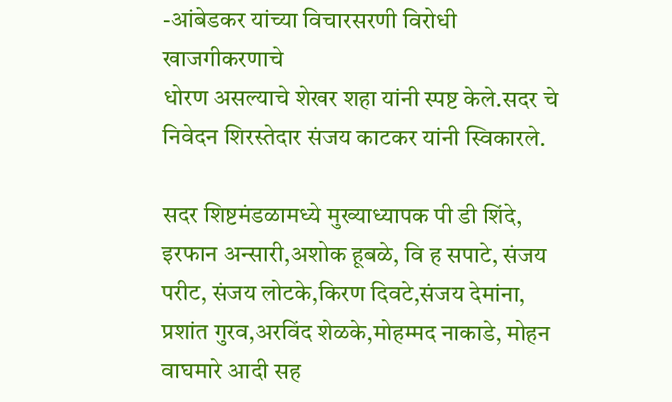-आंबेडकर यांच्या विचारसरणी विरोधी खाजगीकरणाचे
धोरण असल्याचे शेखर शहा यांनी स्पष्ट केले.सदर चे निवेदन शिरस्तेदार संजय काटकर यांनी स्विकारले.

सदर शिष्टमंडळामध्ये मुख्याध्यापक पी डी शिंदे, इरफान अन्सारी,अशोक हूबळे, वि ह सपाटे, संजय परीट, संजय लोटके,किरण दिवटे,संजय देमांना, प्रशांत गुरव,अरविंद शेळके,मोहम्मद नाकाडे, मोहन वाघमारे आदी सह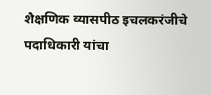शैक्षणिक व्यासपीठ इचलकरंजीचे पदाधिकारी यांचा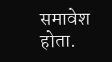समावेश होता.